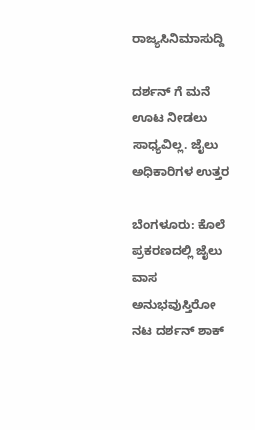ರಾಜ್ಯಸಿನಿಮಾಸುದ್ದಿ

ದರ್ಶನ್ ಗೆ ಮನೆ ಊಟ ನೀಡಲು ಸಾಧ್ಯವಿಲ್ಲ. ಜೈಲು ಅಧಿಕಾರಿಗಳ ಉತ್ತರ

ಬೆಂಗಳೂರು: ಕೊಲೆ ಪ್ರಕರಣದಲ್ಲಿ ಜೈಲು ವಾಸ ಅನುಭವುಸ್ತಿರೋ ನಟ ದರ್ಶನ್‌ ಶಾಕ್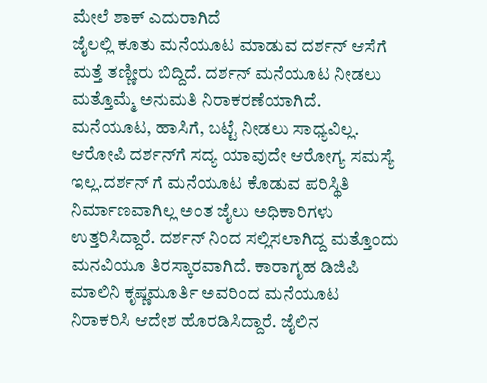ಮೇಲೆ ಶಾಕ್ ಎದುರಾಗಿದೆ‌‌
ಜೈಲಲ್ಲಿ ಕೂತು ಮನೆಯೂಟ ಮಾಡುವ ದರ್ಶನ್ ಆಸೆಗೆ ಮತ್ತೆ ತಣ್ಣೀರು ಬಿದ್ದಿದೆ. ದರ್ಶನ್ ಮನೆಯೂಟ ನೀಡಲು ಮತ್ತೊಮ್ಮೆ ಅನುಮತಿ ನಿರಾಕರಣೆಯಾಗಿದೆ.
ಮನೆಯೂಟ, ಹಾಸಿಗೆ, ಬಟ್ಟೆ ನೀಡಲು ಸಾಧ್ಯವಿಲ್ಲ. ಆರೋಪಿ ದರ್ಶನ್‌ಗೆ ಸದ್ಯ ಯಾವುದೇ ಆರೋಗ್ಯ ಸಮಸ್ಯೆ ಇಲ್ಲ.ದರ್ಶನ್ ಗೆ ಮನೆಯೂಟ ಕೊಡುವ ಪರಿಸ್ಥಿತಿ ನಿರ್ಮಾಣವಾಗಿಲ್ಲ ಅಂತ ಜೈಲು ಅಧಿಕಾರಿಗಳು ಉತ್ತರಿಸಿದ್ದಾರೆ. ದರ್ಶನ್ ನಿಂದ ಸಲ್ಲಿಸಲಾಗಿದ್ದ ಮತ್ತೊಂದು ಮನವಿಯೂ ತಿರಸ್ಕಾರವಾಗಿದೆ. ಕಾರಾಗೃಹ ಡಿಜಿಪಿ ಮಾಲಿನಿ ಕೃಷ್ಣಮೂರ್ತಿ ಅವರಿಂದ ಮನೆಯೂಟ ನಿರಾಕರಿಸಿ ಆದೇಶ ಹೊರಡಿಸಿದ್ದಾರೆ. ಜೈಲಿನ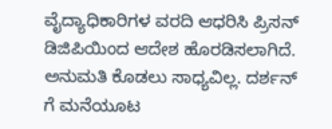ವೈದ್ಯಾಧಿಕಾರಿಗಳ ವರದಿ ಆಧರಿಸಿ ಪ್ರಿಸನ್ ಡಿಜಿಪಿಯಿಂದ ಆದೇಶ ಹೊರಡಿಸಲಾಗಿದೆ.
ಅನುಮತಿ ಕೊಡಲು ಸಾಧ್ಯವಿಲ್ಲ‌. ದರ್ಶನ್ ಗೆ ಮನೆಯೂಟ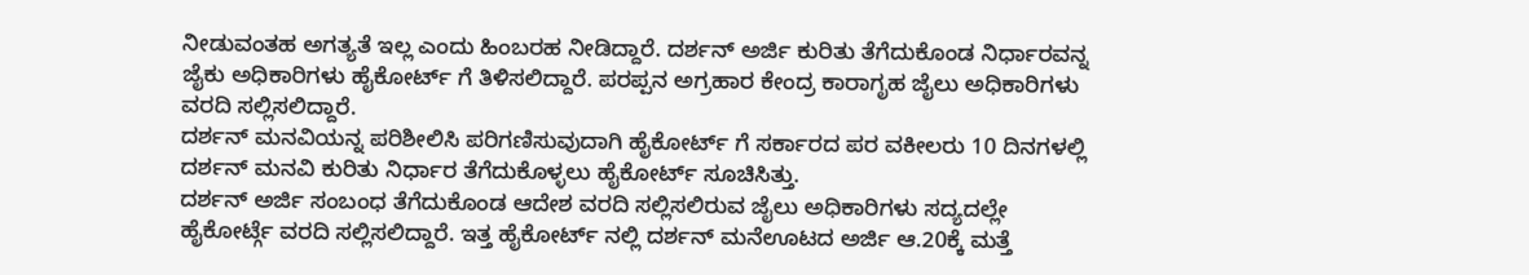ನೀಡುವಂತಹ ಅಗತ್ಯತೆ ಇಲ್ಲ ಎಂದು ಹಿಂಬರಹ ನೀಡಿದ್ದಾರೆ. ದರ್ಶನ್ ಅರ್ಜಿ ಕುರಿತು ತೆಗೆದುಕೊಂಡ ನಿರ್ಧಾರವನ್ನ ಜೈಕು ಅಧಿಕಾರಿಗಳು ಹೈಕೋರ್ಟ್ ಗೆ ತಿಳಿಸಲಿದ್ದಾರೆ. ಪರಪ್ಪನ ಅಗ್ರಹಾರ ಕೇಂದ್ರ ಕಾರಾಗೃಹ ಜೈಲು ಅಧಿಕಾರಿಗಳು ವರದಿ ಸಲ್ಲಿಸಲಿದ್ದಾರೆ.
ದರ್ಶನ್ ಮನವಿಯನ್ನ ಪರಿಶೀಲಿಸಿ ಪರಿಗಣಿಸುವುದಾಗಿ ಹೈಕೋರ್ಟ್ ಗೆ ಸರ್ಕಾರದ ಪರ ವಕೀಲರು 10 ದಿನಗಳಲ್ಲಿ ದರ್ಶನ್ ಮನವಿ ಕುರಿತು ನಿರ್ಧಾರ ತೆಗೆದುಕೊಳ್ಳಲು ಹೈಕೋರ್ಟ್ ಸೂಚಿಸಿತ್ತು.
ದರ್ಶನ್ ಅರ್ಜಿ ಸಂಬಂಧ ತೆಗೆದುಕೊಂಡ ಆದೇಶ ವರದಿ ಸಲ್ಲಿಸಲಿರುವ ಜೈಲು ಅಧಿಕಾರಿಗಳು ಸದ್ಯದಲ್ಲೇ ಹೈಕೋರ್ಟ್ಗೆ ವರದಿ ಸಲ್ಲಿಸಲಿದ್ದಾರೆ. ಇತ್ತ ಹೈಕೋರ್ಟ್ ನಲ್ಲಿ ದರ್ಶನ್ ಮನೆಊಟದ ಅರ್ಜಿ ಆ.20ಕ್ಕೆ ಮತ್ತೆ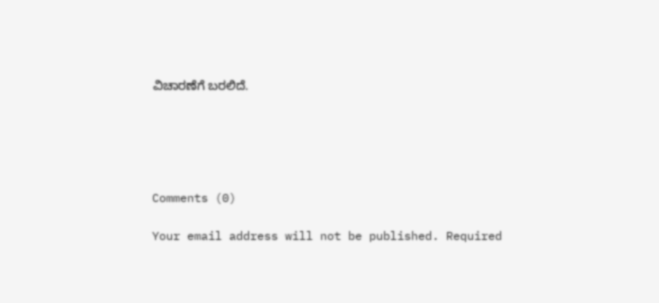ವಿಚಾರಣೆಗೆ ಬರಲಿದೆ.





Comments (0)

Your email address will not be published. Required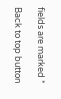fields are marked *

Back to top button